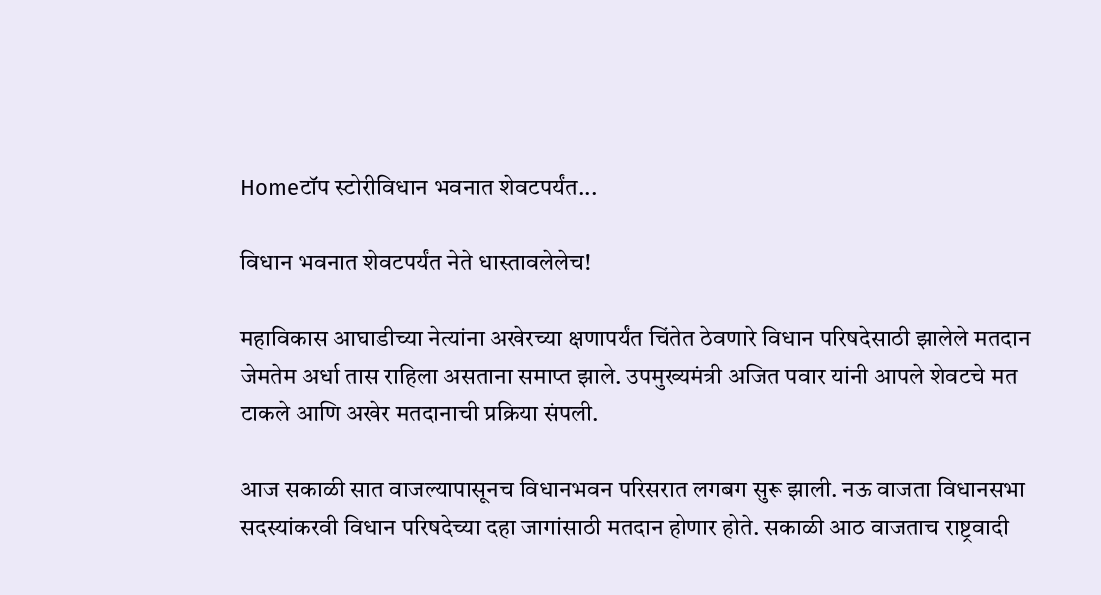Homeटॉप स्टोरीविधान भवनात शेवटपर्यंत...

विधान भवनात शेवटपर्यंत नेते धास्तावलेलेच!

महाविकास आघाडीच्या नेत्यांना अखेरच्या क्षणापर्यंत चिंतेत ठेवणारे विधान परिषदेसाठी झालेले मतदान जेमतेम अर्धा तास राहिला असताना समाप्त झाले. उपमुख्यमंत्री अजित पवार यांनी आपले शेवटचे मत टाकले आणि अखेर मतदानाची प्रक्रिया संपली.

आज सकाळी सात वाजल्यापासूनच विधानभवन परिसरात लगबग सुरू झाली. नऊ वाजता विधानसभा सदस्यांकरवी विधान परिषदेच्या दहा जागांसाठी मतदान होणार होते. सकाळी आठ वाजताच राष्ट्रवादी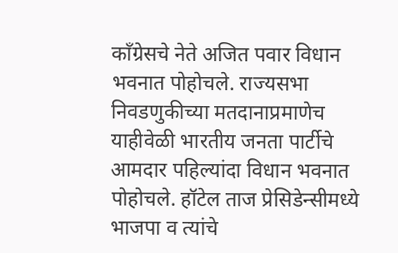काँग्रेसचे नेते अजित पवार विधान भवनात पोहोचले. राज्यसभा निवडणुकीच्या मतदानाप्रमाणेच याहीवेळी भारतीय जनता पार्टीचे आमदार पहिल्यांदा विधान भवनात पोहोचले. हॉटेल ताज प्रेसिडेन्सीमध्ये भाजपा व त्यांचे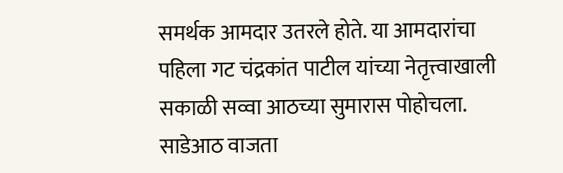समर्थक आमदार उतरले होते. या आमदारांचा पहिला गट चंद्रकांत पाटील यांच्या नेतृत्त्वाखाली सकाळी सव्वा आठच्या सुमारास पोहोचला. साडेआठ वाजता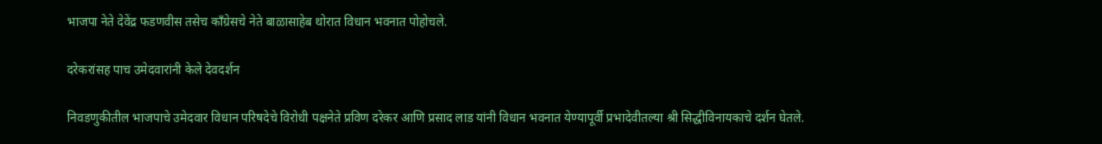भाजपा नेते देवेंद्र फडणवीस तसेच काँग्रेसचे नेते बाळासाहेब थोरात विधान भवनात पोहोचले.

दरेकरांसह पाच उमेदवारांनी केले देवदर्शन

निवडणुकीतील भाजपाचे उमेदवार विधान परिषदेचे विरोधी पक्षनेते प्रविण दरेकर आणि प्रसाद लाड यांनी विधान भवनात येण्यापूर्वी प्रभादेवीतल्या श्री सिद्धीविनायकाचे दर्शन घेतले.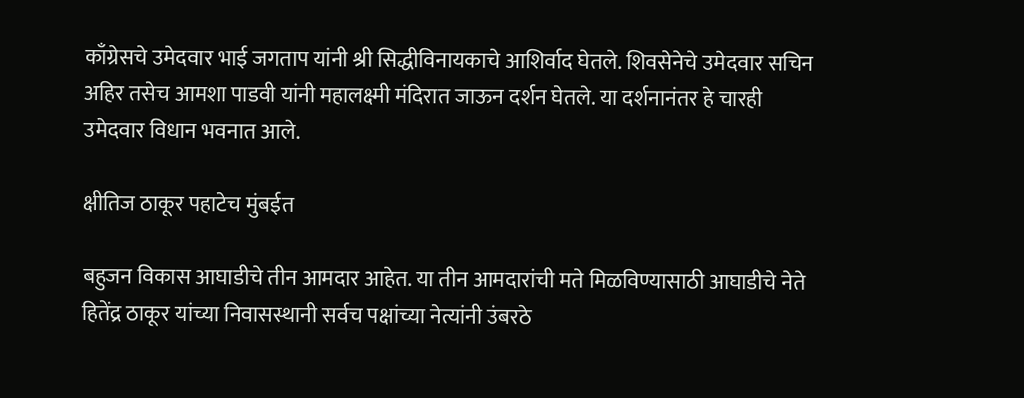काँग्रेसचे उमेदवार भाई जगताप यांनी श्री सिद्धीविनायकाचे आशिर्वाद घेतले. शिवसेनेचे उमेदवार सचिन अहिर तसेच आमशा पाडवी यांनी महालक्ष्मी मंदिरात जाऊन दर्शन घेतले. या दर्शनानंतर हे चारही उमेदवार विधान भवनात आले.

क्षीतिज ठाकूर पहाटेच मुंबईत

बहुजन विकास आघाडीचे तीन आमदार आहेत. या तीन आमदारांची मते मिळविण्यासाठी आघाडीचे नेते हितेंद्र ठाकूर यांच्या निवासस्थानी सर्वच पक्षांच्या नेत्यांनी उंबरठे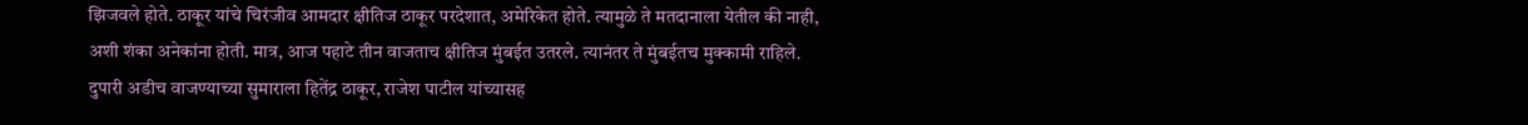झिजवले होते. ठाकूर यांचे चिरंजीव आमदार क्षीतिज ठाकूर परदेशात, अमेरिकेत होते. त्यामुळे ते मतदानाला येतील की नाही, अशी शंका अनेकांना होती. मात्र, आज पहाटे तीन वाजताच क्षीतिज मुंबईत उतरले. त्यानंतर ते मुंबईतच मुक्कामी राहिले. दुपारी अडीच वाजण्याच्या सुमाराला हितेंद्र ठाकूर, राजेश पाटील यांच्यासह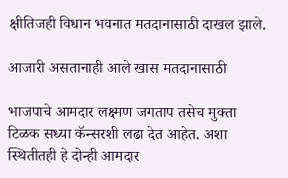क्षीतिजही विधान भवनात मतदानासाठी दाखल झाले.

आजारी असतानाही आले खास मतदानासाठी

भाजपाचे आमदार लक्ष्मण जगताप तसेच मुक्ता टिळक सध्या कॅन्सरशी लढा देत आहेत. अशा स्थितीतही हे दोन्ही आमदार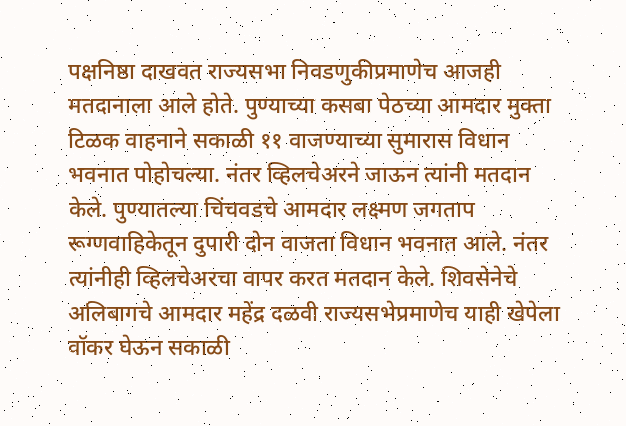पक्षनिष्ठा दाखवत राज्यसभा निवडणुकीप्रमाणेच आजही मतदानाला आले होते. पुण्याच्या कसबा पेठच्या आमदार मुक्ता टिळक वाहनाने सकाळी ११ वाजण्याच्या सुमारास विधान भवनात पोहोचल्या. नंतर व्हिलचेअरने जाऊन त्यांनी मतदान केले. पुण्यातल्या चिंचवडचे आमदार लक्ष्मण जगताप रूग्णवाहिकेतून दुपारी दोन वाजता विधान भवनात आले. नंतर त्यांनीही व्हिलचेअरचा वापर करत मतदान केले. शिवसेनेचे अलिबागचे आमदार महेंद्र दळवी राज्यसभेप्रमाणेच याही खेपेला वॉकर घेऊन सकाळी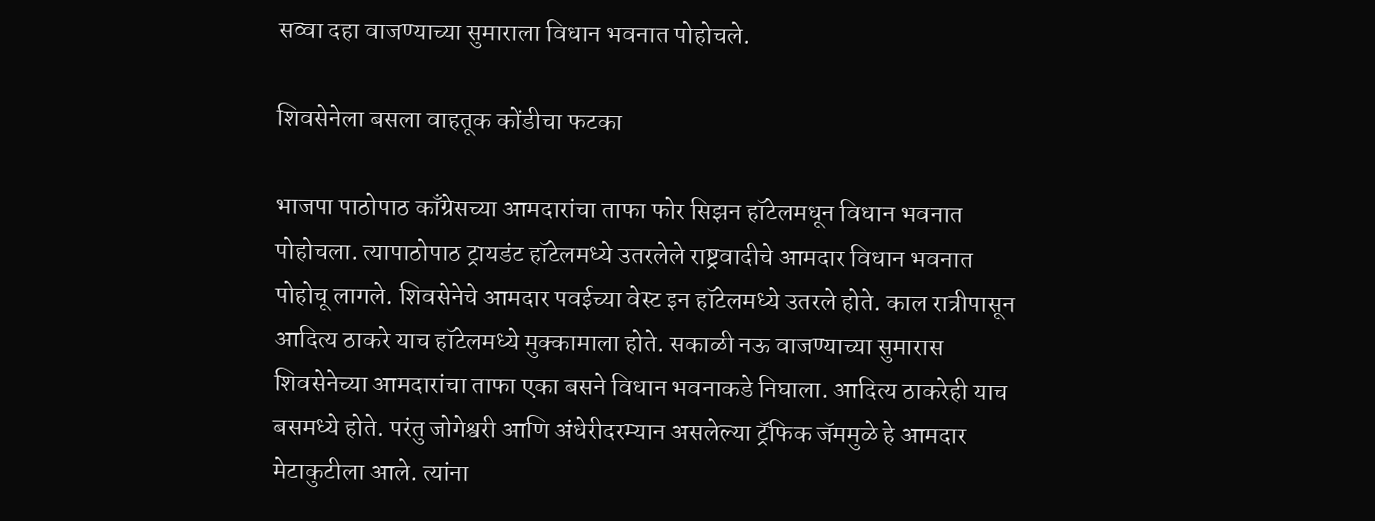सव्वा दहा वाजण्याच्या सुमाराला विधान भवनात पोहोचले.

शिवसेनेला बसला वाहतूक कोंडीचा फटका

भाजपा पाठोपाठ काँग्रेसच्या आमदारांचा ताफा फोर सिझन हॉटेलमधून विधान भवनात पोहोचला. त्यापाठोपाठ ट्रायडंट हॉटेलमध्ये उतरलेले राष्ट्रवादीचे आमदार विधान भवनात पोहोचू लागले. शिवसेनेचे आमदार पवईच्या वेस्ट इन हॉटेलमध्ये उतरले होते. काल रात्रीपासून आदित्य ठाकरे याच हॉटेलमध्ये मुक्कामाला होते. सकाळी नऊ वाजण्याच्या सुमारास शिवसेनेच्या आमदारांचा ताफा एका बसने विधान भवनाकडे निघाला. आदित्य ठाकरेही याच बसमध्ये होते. परंतु जोगेश्वरी आणि अंधेरीदरम्यान असलेल्या ट्रॅफिक जॅममुळे हे आमदार मेटाकुटीला आले. त्यांना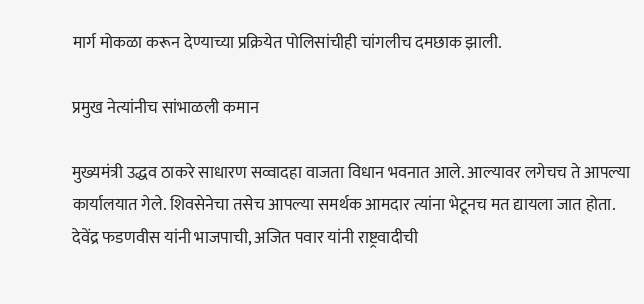मार्ग मोकळा करून देण्याच्या प्रक्रियेत पोलिसांचीही चांगलीच दमछाक झाली.

प्रमुख नेत्यांनीच सांभाळली कमान

मुख्यमंत्री उद्धव ठाकरे साधारण सव्वादहा वाजता विधान भवनात आले. आल्यावर लगेचच ते आपल्या कार्यालयात गेले. शिवसेनेचा तसेच आपल्या समर्थक आमदार त्यांना भेटूनच मत द्यायला जात होता. देवेंद्र फडणवीस यांनी भाजपाची, अजित पवार यांनी राष्ट्रवादीची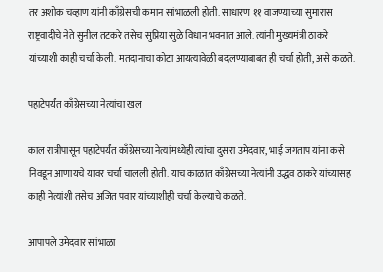तर अशोक चव्हाण यांनी काँग्रेसची कमान सांभाळली होती. साधारण ११ वाजण्याच्या सुमारास राष्ट्रवादीचे नेते सुनील तटकरे तसेच सुप्रिया सुळे विधान भवनात आले. त्यांनी मुख्यमंत्री ठाकरे यांच्याशी काही चर्चा केली. मतदानाचा कोटा आयत्यावेळी बदलण्याबाबत ही चर्चा होती, असे कळते.

पहाटेपर्यंत काँग्रेसच्या नेत्यांचा खल

काल रात्रीपासून पहाटेपर्यंत काँग्रेसच्या नेत्यांमध्येही त्यांचा दुसरा उमेदवार, भाई जगताप यांना कसे निवडून आणायचे यावर चर्चा चालली होती. याच काळात काँग्रेसच्या नेत्यांनी उद्धव ठाकरे यांच्यासह काही नेत्यांशी तसेच अजित पवार यांच्याशीही चर्चा केल्याचे कळते.

आपापले उमेदवार सांभाळा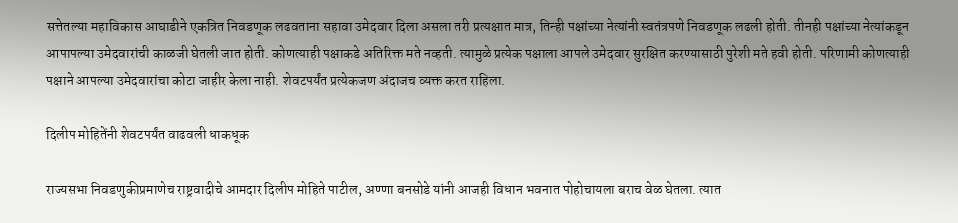सत्तेतल्या महाविकास आघाडीने एकत्रित निवडणूक लढवताना सहावा उमेदवार दिला असला तरी प्रत्यक्षात मात्र, तिन्ही पक्षांच्या नेत्यांनी स्वतंत्रपणे निवडणूक लढली होती. तीनही पक्षांच्या नेत्यांकडून आपापल्या उमेदवारांची काळजी घेतली जात होती. कोणत्याही पक्षाकडे अतिरिक्त मते नव्हती. त्यामुळे प्रत्येक पक्षाला आपले उमेदवार सुरक्षित करण्यासाठी पुरेशी मते हवी होती. परिणामी कोणत्याही पक्षाने आपल्या उमेदवारांचा कोटा जाहीर केला नाही. शेवटपर्यंत प्रत्येकजण अंदाजच व्यक्त करत राहिला.

दिलीप मोहितेंनी शेवटपर्यंत वाढवली धाकधूक

राज्यसभा निवडणुकीप्रमाणेच राष्ट्रवादीचे आमदार दिलीप मोहिते पाटील, अण्णा बनसोडे यांनी आजही विधान भवनात पोहोचायला बराच वेळ घेतला. त्यात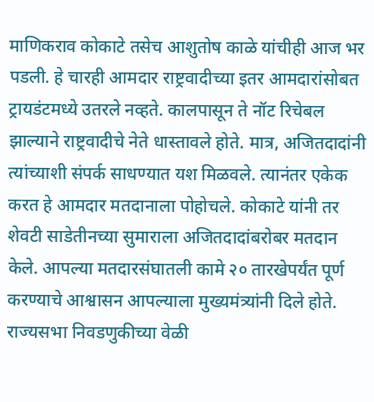माणिकराव कोकाटे तसेच आशुतोष काळे यांचीही आज भर पडली. हे चारही आमदार राष्ट्रवादीच्या इतर आमदारांसोबत ट्रायडंटमध्ये उतरले नव्हते. कालपासून ते नॉट रिचेबल झाल्याने राष्ट्रवादीचे नेते धास्तावले होते. मात्र, अजितदादांनी त्यांच्याशी संपर्क साधण्यात यश मिळवले. त्यानंतर एकेक करत हे आमदार मतदानाला पोहोचले. कोकाटे यांनी तर शेवटी साडेतीनच्या सुमाराला अजितदादांबरोबर मतदान केले. आपल्या मतदारसंघातली कामे २० तारखेपर्यंत पूर्ण करण्याचे आश्वासन आपल्याला मुख्यमंत्र्यांनी दिले होते. राज्यसभा निवडणुकीच्या वेळी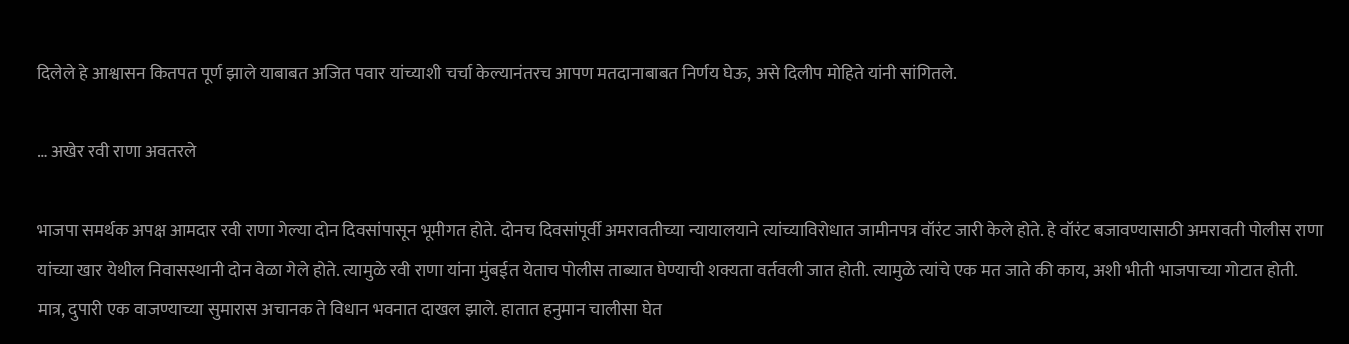दिलेले हे आश्वासन कितपत पूर्ण झाले याबाबत अजित पवार यांच्याशी चर्चा केल्यानंतरच आपण मतदानाबाबत निर्णय घेऊ, असे दिलीप मोहिते यांनी सांगितले.

… अखेर रवी राणा अवतरले

भाजपा समर्थक अपक्ष आमदार रवी राणा गेल्या दोन दिवसांपासून भूमीगत होते. दोनच दिवसांपूर्वी अमरावतीच्या न्यायालयाने त्यांच्याविरोधात जामीनपत्र वॉरंट जारी केले होते. हे वॉरंट बजावण्यासाठी अमरावती पोलीस राणा यांच्या खार येथील निवासस्थानी दोन वेळा गेले होते. त्यामुळे रवी राणा यांना मुंबईत येताच पोलीस ताब्यात घेण्याची शक्यता वर्तवली जात होती. त्यामुळे त्यांचे एक मत जाते की काय, अशी भीती भाजपाच्या गोटात होती. मात्र, दुपारी एक वाजण्याच्या सुमारास अचानक ते विधान भवनात दाखल झाले. हातात हनुमान चालीसा घेत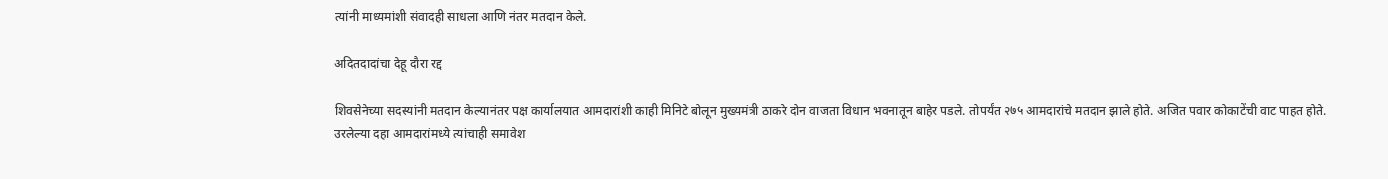त्यांनी माध्यमांशी संवादही साधला आणि नंतर मतदान केले.

अदितदादांचा देहू दौरा रद्द

शिवसेनेच्या सदस्यांनी मतदान केल्यानंतर पक्ष कार्यालयात आमदारांशी काही मिनिटे बोलून मुख्यमंत्री ठाकरे दोन वाजता विधान भवनातून बाहेर पडले. तोपर्यंत २७५ आमदारांचे मतदान झाले होते. अजित पवार कोकाटेंची वाट पाहत होते. उरलेल्या दहा आमदारांमध्ये त्यांचाही समावेश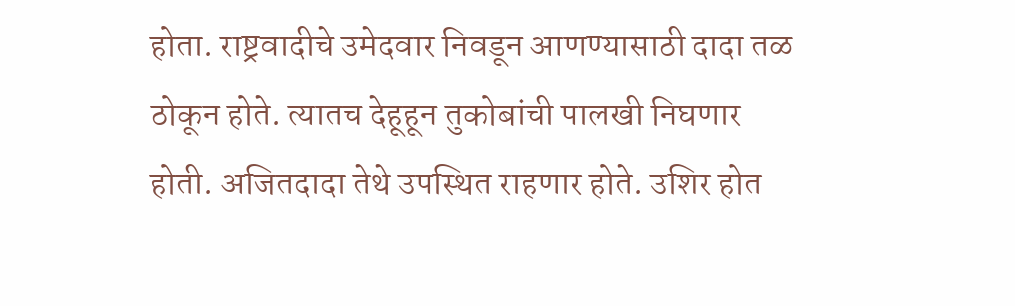होता. राष्ट्रवादीचे उमेदवार निवडून आणण्यासाठी दादा तळ ठोकून होते. त्यातच देहूहून तुकोबांची पालखी निघणार होती. अजितदादा तेथे उपस्थित राहणार होते. उशिर होत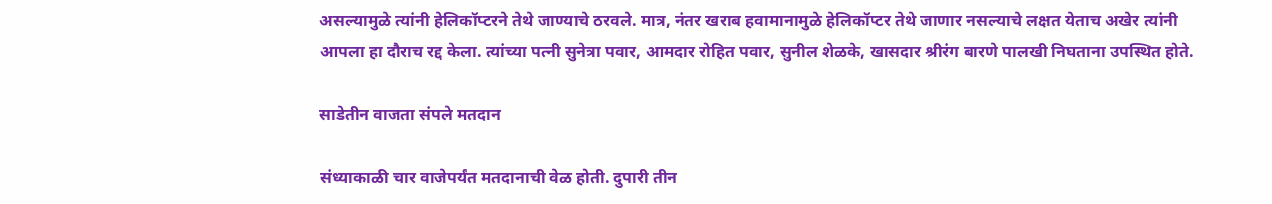असल्यामुळे त्यांनी हेलिकॉप्टरने तेथे जाण्याचे ठरवले. मात्र, नंतर खराब हवामानामुळे हेलिकॉप्टर तेथे जाणार नसल्याचे लक्षत येताच अखेर त्यांनी आपला हा दौराच रद्द केला. त्यांच्या पत्नी सुनेत्रा पवार, आमदार रोहित पवार, सुनील शेळके, खासदार श्रीरंग बारणे पालखी निघताना उपस्थित होते.

साडेतीन वाजता संपले मतदान

संध्याकाळी चार वाजेपर्यंत मतदानाची वेळ होती. दुपारी तीन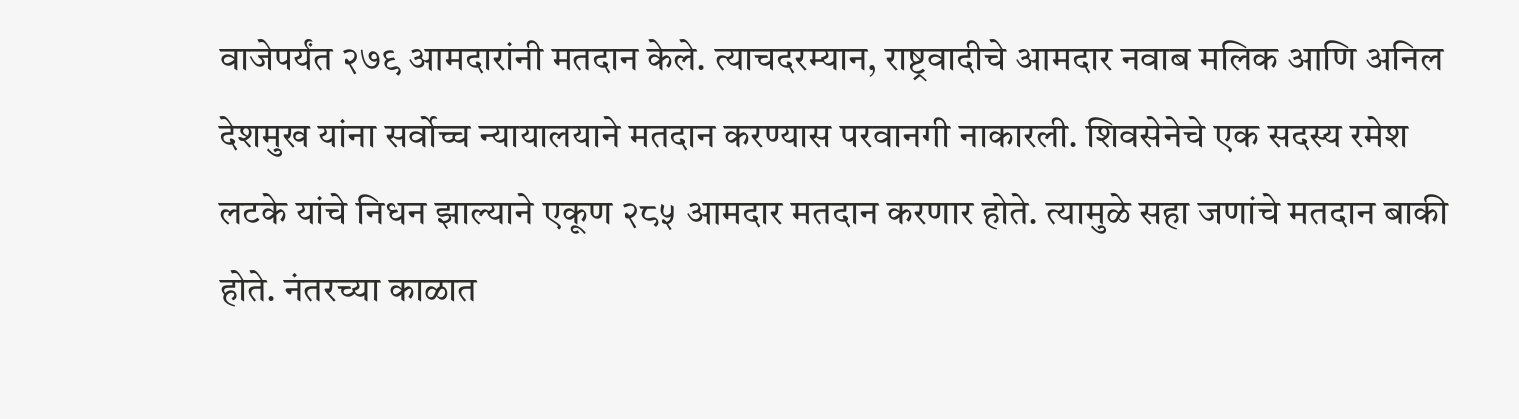वाजेपर्यंत २७९ आमदारांनी मतदान केले. त्याचदरम्यान, राष्ट्रवादीचे आमदार नवाब मलिक आणि अनिल देशमुख यांना सर्वोच्च न्यायालयाने मतदान करण्यास परवानगी नाकारली. शिवसेनेचे एक सदस्य रमेश लटके यांचे निधन झाल्याने एकूण २८५ आमदार मतदान करणार होते. त्यामुळे सहा जणांचे मतदान बाकी होते. नंतरच्या काळात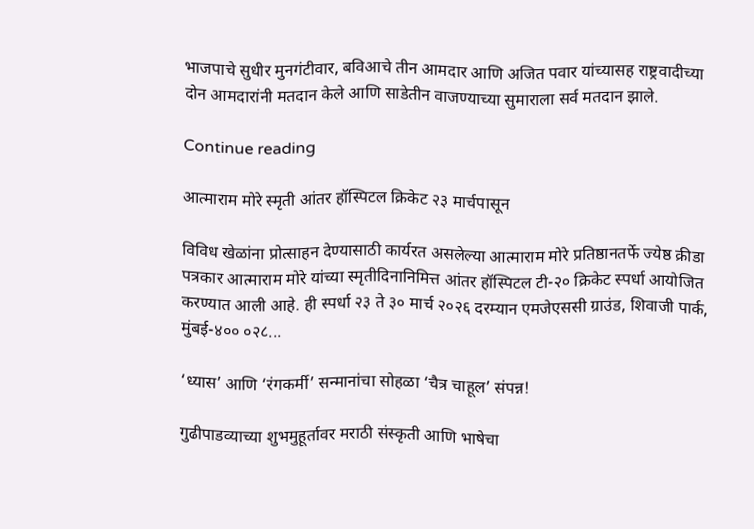भाजपाचे सुधीर मुनगंटीवार, बविआचे तीन आमदार आणि अजित पवार यांच्यासह राष्ट्रवादीच्या दोन आमदारांनी मतदान केले आणि साडेतीन वाजण्याच्या सुमाराला सर्व मतदान झाले.

Continue reading

आत्माराम मोरे स्मृती आंतर हॉस्पिटल क्रिकेट २३ मार्चपासून

विविध खेळांना प्रोत्साहन देण्यासाठी कार्यरत असलेल्या आत्माराम मोरे प्रतिष्ठानतर्फे ज्येष्ठ क्रीडा पत्रकार आत्माराम मोरे यांच्या स्मृतीदिनानिमित्त आंतर हॉस्पिटल टी-२० क्रिकेट स्पर्धा आयोजित करण्यात आली आहे. ही स्पर्धा २३ ते ३० मार्च २०२६ दरम्यान एमजेएससी ग्राउंड, शिवाजी पार्क, मुंबई-४०० ०२८...

‘ध्यास’ आणि ‘रंगकर्मी’ सन्मानांचा सोहळा ‘चैत्र चाहूल’ संपन्न!

गुढीपाडव्याच्या शुभमुहूर्तावर मराठी संस्कृती आणि भाषेचा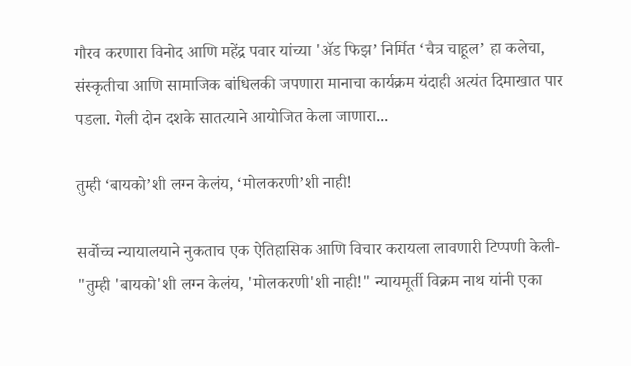गौरव करणारा विनोद आणि महेंद्र पवार यांच्या 'ॲड फिझ’ निर्मित ‘चैत्र चाहूल’ हा कलेचा, संस्कृतीचा आणि सामाजिक बांधिलकी जपणारा मानाचा कार्यक्रम यंदाही अत्यंत दिमाखात पार पडला. गेली दोन दशके सातत्याने आयोजित केला जाणारा...

तुम्ही ‘बायको’शी लग्न केलंय, ‘मोलकरणी’शी नाही!

सर्वोच्च न्यायालयाने नुकताच एक ऐतिहासिक आणि विचार करायला लावणारी टिप्पणी केली- "तुम्ही 'बायको'शी लग्न केलंय, 'मोलकरणी'शी नाही!" न्यायमूर्ती विक्रम नाथ यांनी एका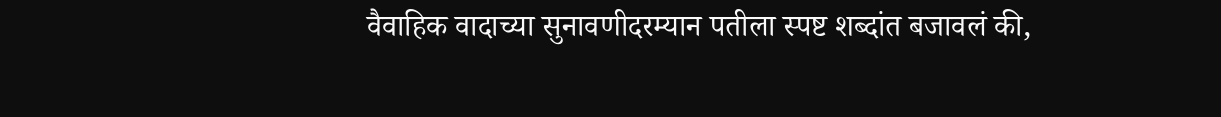वैवाहिक वादाच्या सुनावणीदरम्यान पतीला स्पष्ट शब्दांत बजावलं की,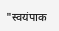"स्वयंपाक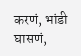करणं, भांडी घासणं,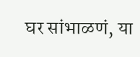घर सांभाळणं, या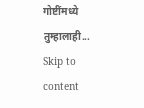गोष्टींमध्ये तुम्हालाही...
Skip to content